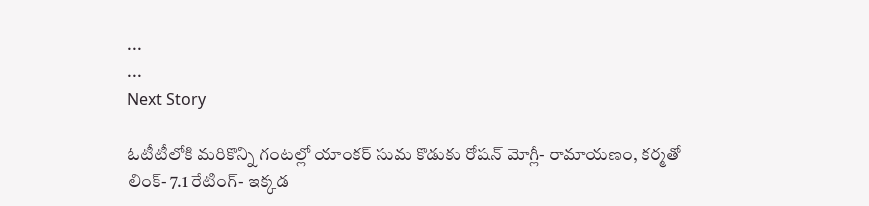...
...
Next Story

ఓటీటీలోకి మరికొన్ని గంటల్లో యాంకర్ సుమ కొడుకు రోషన్ మోగ్లీ- రామాయణం, కర్మతో లింక్- 7.1 రేటింగ్- ఇక్కడ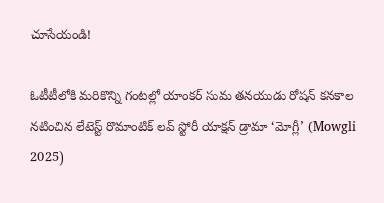చూసేయండి!

ఓటీటీలోకి మరికొన్ని గంటల్లో యాంకర్ సుమ తనయుడు రోషన్ కనకాల నటించిన లేటెస్ట్ రొమాంటిక్ లవ్ స్టోరీ యాక్షన్ డ్రామా ‘మోగ్లీ’ (Mowgli 2025)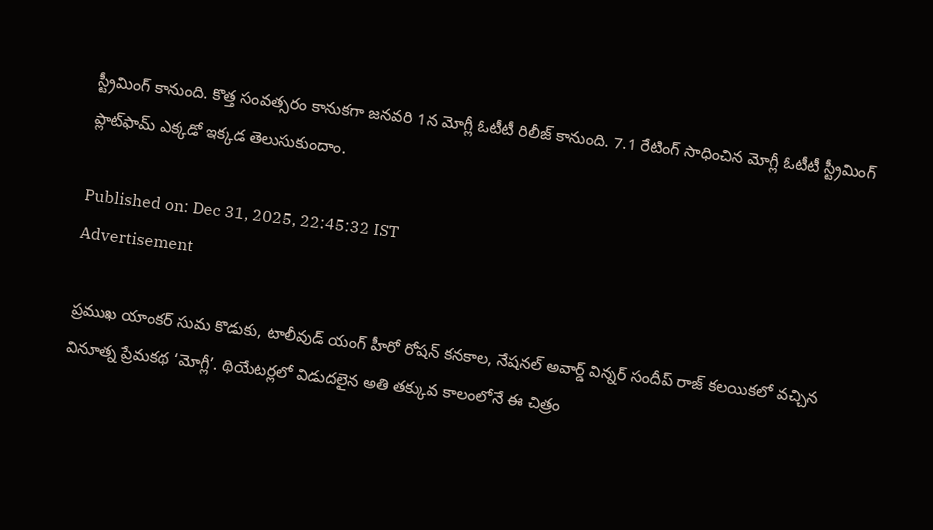స్ట్రీమింగ్ కానుంది. కొత్త సంవత్సరం కానుకగా జనవరి 1న మోగ్లీ ఓటీటీ రిలీజ్ కానుంది. 7.1 రేటింగ్ సాధించిన మోగ్లీ ఓటీటీ స్ట్రీమింగ్ ప్లాట్‌ఫామ్ ఎక్కడో ఇక్కడ తెలుసుకుందాం.

Published on: Dec 31, 2025, 22:45:32 IST
Advertisement

ప్రముఖ యాంకర్ సుమ కొడుకు, టాలీవుడ్ యంగ్ హీరో రోషన్ కనకాల, నేషనల్ అవార్డ్ విన్నర్ సందీప్ రాజ్ కలయికలో వచ్చిన వినూత్న ప్రేమకథ ‘మోగ్లీ’. థియేటర్లలో విడుదలైన అతి తక్కువ కాలంలోనే ఈ చిత్రం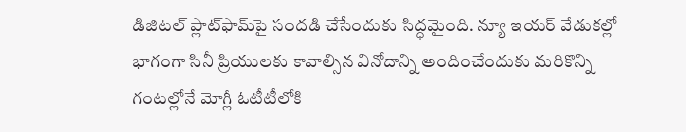డిజిటల్ ప్లాట్‌ఫామ్‌పై సందడి చేసేందుకు సిద్ధమైంది. న్యూ ఇయర్ వేడుకల్లో భాగంగా సినీ ప్రియులకు కావాల్సిన వినోదాన్ని అందించేందుకు మరికొన్ని గంటల్లోనే మోగ్లీ ఓటీటీలోకి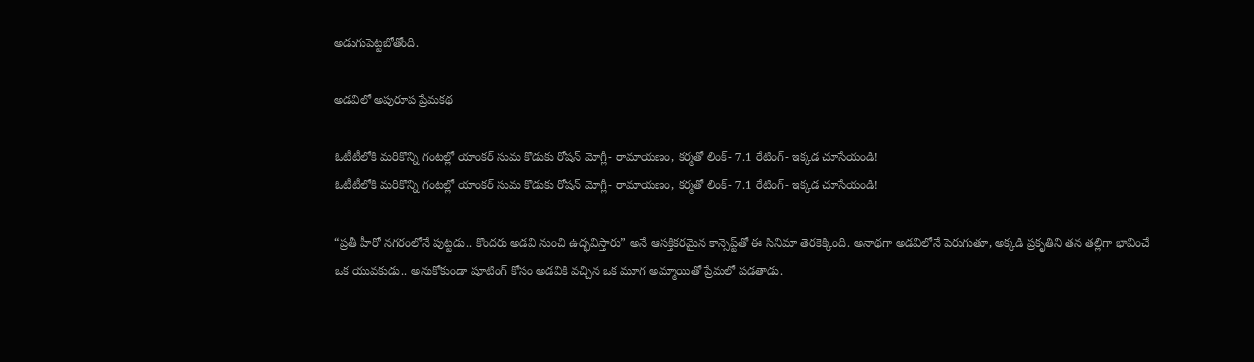అడుగుపెట్టబోతోంది.

అడవిలో అపురూప ప్రేమకథ

ఓటీటీలోకి మరికొన్ని గంటల్లో యాంకర్ సుమ కొడుకు రోషన్ మోగ్లీ- రామాయణం, కర్మతో లింక్- 7.1 రేటింగ్- ఇక్కడ చూసేయండి!
ఓటీటీలోకి మరికొన్ని గంటల్లో యాంకర్ సుమ కొడుకు రోషన్ మోగ్లీ- రామాయణం, కర్మతో లింక్- 7.1 రేటింగ్- ఇక్కడ చూసేయండి!

“ప్రతీ హీరో నగరంలోనే పుట్టడు.. కొందరు అడవి నుంచి ఉద్భవిస్తారు” అనే ఆసక్తికరమైన కాన్సెప్ట్‌తో ఈ సినిమా తెరకెక్కింది. అనాథగా అడవిలోనే పెరుగుతూ, అక్కడి ప్రకృతిని తన తల్లిగా భావించే ఒక యువకుడు.. అనుకోకుండా షూటింగ్ కోసం అడవికి వచ్చిన ఒక మూగ అమ్మాయితో ప్రేమలో పడతాడు.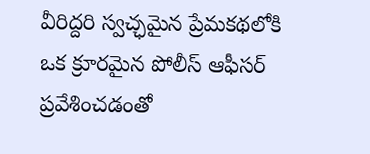వీరిద్దరి స్వచ్ఛమైన ప్రేమకథలోకి ఒక క్రూరమైన పోలీస్ ఆఫీసర్ ప్రవేశించడంతో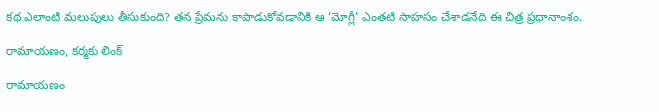కథ ఎలాంటి మలుపులు తీసుకుంది? తన ప్రేమను కాపాడుకోవడానికి ఆ ‘మోగ్లీ’ ఎంతటి సాహసం చేశాడనేది ఈ చిత్ర ప్రధానాంశం.

రామాయణం, కర్మకు లింక్

రామాయణం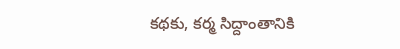కథకు, కర్మ సిద్దాంతానికి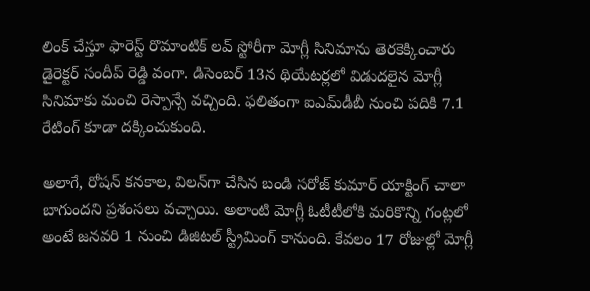లింక్ చేస్తూ ఫారెస్ట్ రొమాంటిక్ లవ్ స్టోరీగా మోగ్లీ సినిమాను తెరకెక్కించారు డైరెక్టర్ సందీప్ రెడ్డి వంగా. డిసెంబర్ 13న థియేటర్లలో విడుదలైన మోగ్లీ సినిమాకు మంచి రెస్పాన్సే వచ్చింది. ఫలితంగా ఐఎమ్‌డీబీ నుంచి పదికి 7.1 రేటింగ్ కూడా దక్కించుకుంది.

అలాగే, రోషన్ కనకాల, విలన్‌గా చేసిన బండి సరోజ్ కుమార్ యాక్టింగ్ చాలా బాగుందని ప్రశంసలు వచ్చాయి. అలాంటి మోగ్లీ ఓటీటీలోకి మరికొన్ని గంట్లలో అంటే జనవరి 1 నుంచి డిజిటల్ స్ట్రీమింగ్ కానుంది. కేవలం 17 రోజుల్లో మోగ్లీ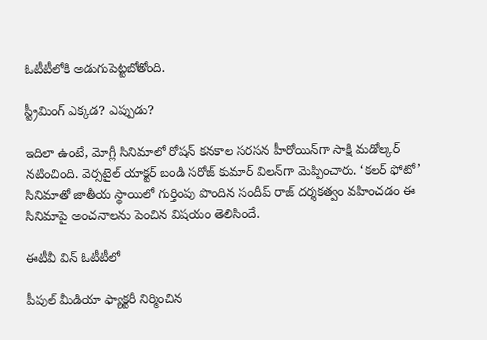ఓటీటీలోకి అడుగుపెట్టబోతోంది.

స్ట్రీమింగ్ ఎక్కడ? ఎప్పుడు?

ఇదిలా ఉంటే, మోగ్లీ సినిమాలో రోషన్ కనకాల సరసన హీరోయిన్‌గా సాక్షి మడోల్కర్ నటించింది. వెర్సటైల్ యాక్టర్ బండి సరోజ్ కుమార్ విలన్‌గా మెప్పించారు. ‘కలర్ ఫోటో’ సినిమాతో జాతీయ స్థాయిలో గుర్తింపు పొందిన సందీప్ రాజ్ దర్శకత్వం వహించడం ఈ సినిమాపై అంచనాలను పెంచిన విషయం తెలిసిందే.

ఈటీవీ విన్ ఓటీటీలో

పీపుల్ మీడియా ఫ్యాక్టరీ నిర్మించిన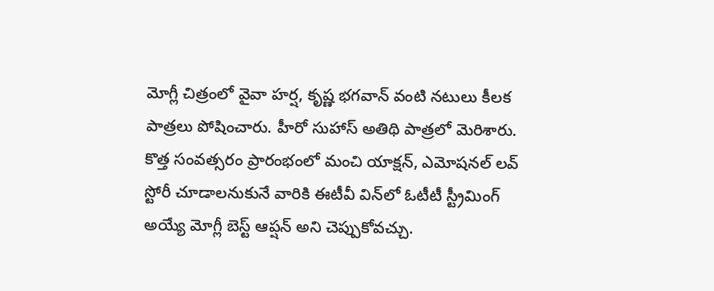మోగ్లీ చిత్రంలో వైవా హర్ష, కృష్ణ భగవాన్ వంటి నటులు కీలక పాత్రలు పోషించారు. హీరో సుహాస్ అతిథి పాత్రలో మెరిశారు. కొత్త సంవత్సరం ప్రారంభంలో మంచి యాక్షన్, ఎమోషనల్ లవ్ స్టోరీ చూడాలనుకునే వారికి ఈటీవీ విన్‌లో ఓటీటీ స్ట్రీమింగ్ అయ్యే మోగ్లీ బెస్ట్ ఆప్షన్ అని చెప్పుకోవచ్చు.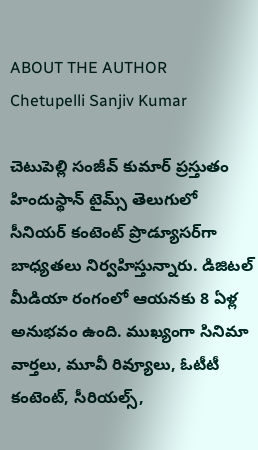ABOUT THE AUTHOR
Chetupelli Sanjiv Kumar

చెటుపెల్లి సంజీవ్ కుమార్ ప్రస్తుతం హిందుస్థాన్ టైమ్స్ తెలుగులో సీనియర్ కంటెంట్ ప్రొడ్యూసర్‌గా బాధ్యతలు నిర్వహిస్తున్నారు. డిజిటల్ మీడియా రంగంలో ఆయనకు 8 ఏళ్ల అనుభవం ఉంది. ముఖ్యంగా సినిమా వార్తలు, మూవీ రివ్యూలు, ఓటీటీ కంటెంట్, సీరియల్స్,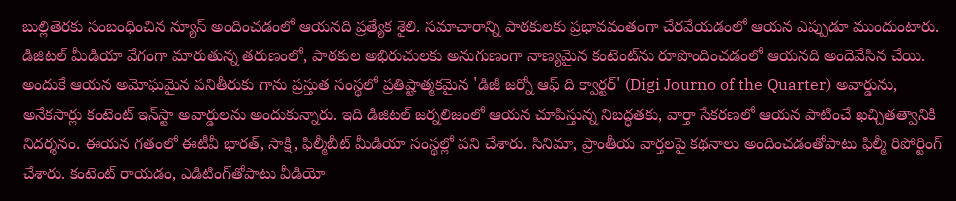బుల్లితెరకు సంబంధించిన న్యూస్ అందించడంలో ఆయనది ప్రత్యేక శైలి. సమాచారాన్ని పాఠకులకు ప్రభావవంతంగా చేరవేయడంలో ఆయన ఎప్పుడూ ముందుంటారు. డిజిటల్ మీడియా వేగంగా మారుతున్న తరుణంలో, పాఠకుల అభిరుచులకు అనుగుణంగా నాణ్యమైన కంటెంట్‌ను రూపొందించడంలో ఆయనది అందెవేసిన చేయి. అందుకే ఆయన అమోఘమైన పనితీరుకు గాను ప్రస్తుత సంస్థలో ప్రతిష్టాత్మకమైన 'డిజీ జర్నో ఆఫ్ ది క్వార్టర్' (Digi Journo of the Quarter) అవార్డును, అనేకసార్లు కంటెంట్ ఇన్‌స్టా అవార్డులను అందుకున్నారు. ఇది డిజిటల్ జర్నలిజంలో ఆయన చూపిస్తున్న నిబద్ధతకు, వార్తా సేకరణలో ఆయన పాటించే ఖచ్చితత్వానికి నిదర్శనం. ఈయన గతంలో ఈటీవీ భారత్, సాక్షి, ఫిల్మీబీట్ మీడియా సంస్థల్లో పని చేశారు. సినిమా, ప్రాంతీయ వార్తలపై కథనాలు అందించడంతోపాటు ఫిల్మీ రిపోర్టింగ్ చేశారు. కంటెంట్ రాయడం, ఎడిటింగ్‌తోపాటు వీడియో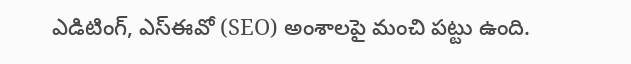ఎడిటింగ్, ఎస్‌ఈవో (SEO) అంశాలపై మంచి పట్టు ఉంది.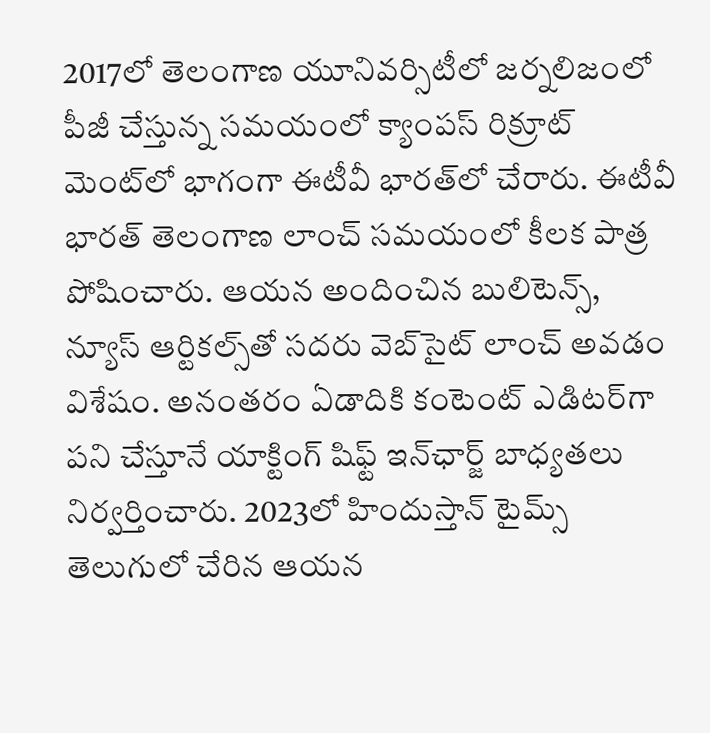2017లో తెలంగాణ యూనివర్సిటీలో జర్నలిజంలో పీజీ చేస్తున్న సమయంలో క్యాంపస్ రిక్రూట్ మెంట్‌లో భాగంగా ఈటీవీ భారత్‌లో చేరారు. ఈటీవీ భారత్ తెలంగాణ లాంచ్ సమయంలో కీలక పాత్ర పోషించారు. ఆయన అందించిన బులిటెన్స్, న్యూస్ ఆర్టికల్స్‌తో సదరు వెబ్‌సైట్ లాంచ్ అవడం విశేషం. అనంతరం ఏడాదికి కంటెంట్ ఎడిటర్‌గా పని చేస్తూనే యాక్టింగ్ షిఫ్ట్ ఇన్‌ఛార్జ్ బాధ్యతలు నిర్వర్తించారు. 2023లో హిందుస్తాన్ టైమ్స్ తెలుగులో చేరిన ఆయన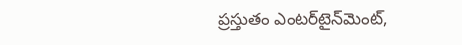ప్రస్తుతం ఎంటర్‌టైన్‌మెంట్,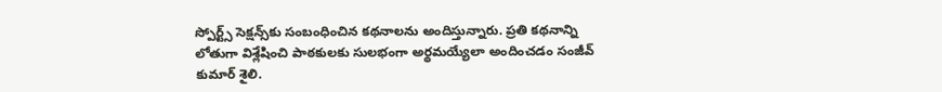స్పోర్ట్స్ సెక్షన్స్‌కు సంబంధించిన కథనాలను అందిస్తున్నారు. ప్రతి కథనాన్ని లోతుగా విశ్లేషించి పాఠకులకు సులభంగా అర్థమయ్యేలా అందించడం సంజీవ్ కుమార్ శైలి.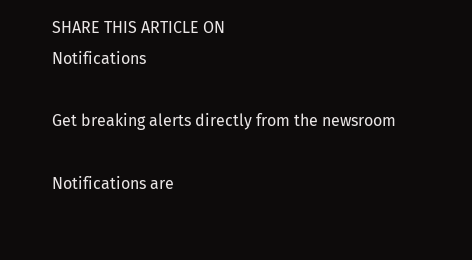SHARE THIS ARTICLE ON
Notifications

Get breaking alerts directly from the newsroom

Notifications are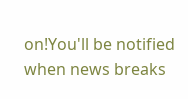on!You'll be notified when news breaks